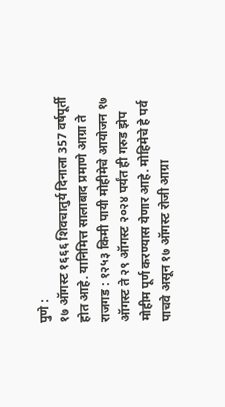पुणे :
१७ ऑगस्ट १६६६ शिवचातुर्य दिनाला 357 वर्षपूर्ती होत आहे. यानिमित्त सालाबाद प्रमाणे आग्रा ते राजगड : १२५३ किमी पायी मोहीमेचे आयोजन १७ ऑगस्ट ते २९ ऑगस्ट २०२४ पर्यंत ही गरुड झेप मोहीम पूर्ण करण्यास येणार आहे. मोहिमेचे हे पर्व पाचवे असून १७ ऑगस्ट रोजी आग्रा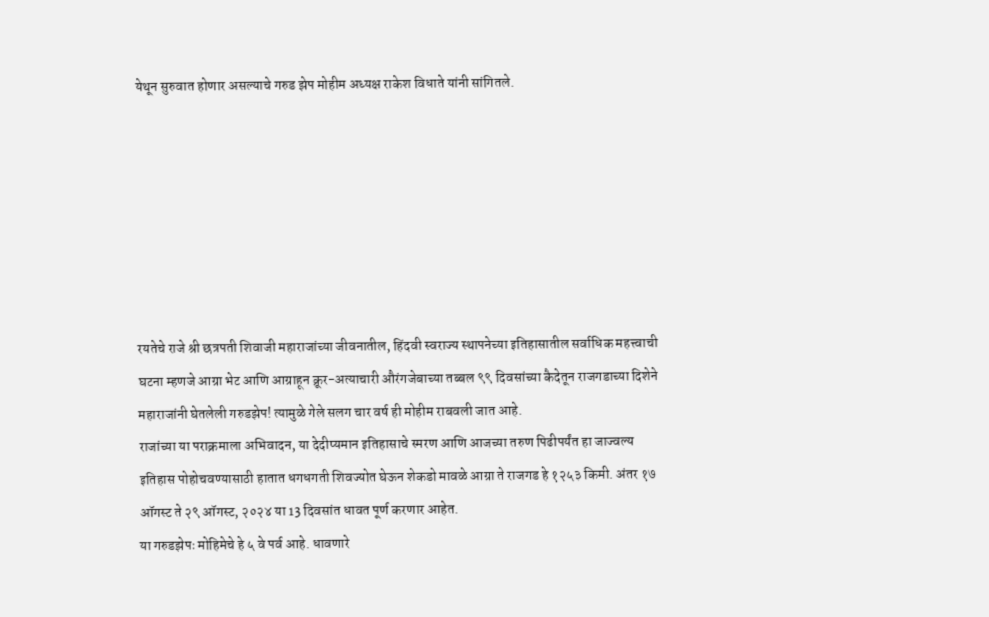येथून सुरुवात होणार असल्याचे गरुड झेप मोहीम अध्यक्ष राकेश विधाते यांनी सांगितले.







रयतेचे राजे श्री छत्रपती शिवाजी महाराजांच्या जीवनातील, हिंदवी स्वराज्य स्थापनेच्या इतिहासातील सर्वाधिक महत्त्वाची घटना म्हणजे आग्रा भेट आणि आग्राहून क्रूर-अत्याचारी औरंगजेबाच्या तब्बल ९९ दिवसांच्या कैदेतून राजगडाच्या दिशेने महाराजांनी घेतलेली गरुडझेप! त्यामुळे गेले सलग चार वर्ष ही मोहीम राबवली जात आहे.
राजांच्या या पराक्रमाला अभिवादन, या देदीप्यमान इतिहासाचे स्मरण आणि आजच्या तरुण पिढीपर्यंत हा जाज्वल्य इतिहास पोहोचवण्यासाठी हातात धगधगती शिवज्योत घेऊन शेकडो मावळे आग्रा ते राजगड हे १२५३ किमी. अंतर १७ ऑगस्ट ते २९ ऑगस्ट, २०२४ या 13 दिवसांत धावत पूर्ण करणार आहेत.
या गरुडझेपः मोहिमेचे हे ५ वे पर्व आहे. धावणारे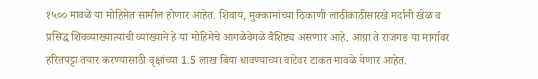१५०० मावळे या मोहिमेत सामील होणार आहेत. शिवाय, मुक्कामांच्या ठिकाणी लाठीकाठीसारखे मर्दानी खेळ व प्रसिद्ध शिवव्याख्यात्यांची व्याख्याने हे या मोहिमेचे आगळेवेगळे वैशिष्ट्य असणार आहे. आग्रा ते राजगड या मार्गावर हरितपट्टा तयार करण्यासाठी वृक्षांच्या 1.5 लाख बिया धावण्याच्या वाटेवर टाकत मावळे येणार आहेत.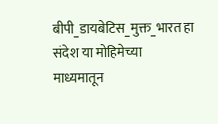बीपी_डायबेटिस_मुक्त_भारत हा संदेश या मोहिमेच्या माध्यमातून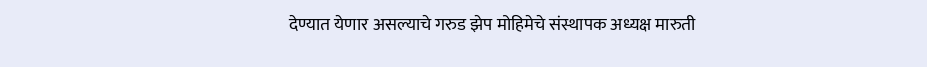देण्यात येणार असल्याचे गरुड झेप मोहिमेचे संस्थापक अध्यक्ष मारुती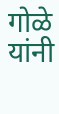गोळे यांनी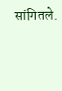सांगितले.